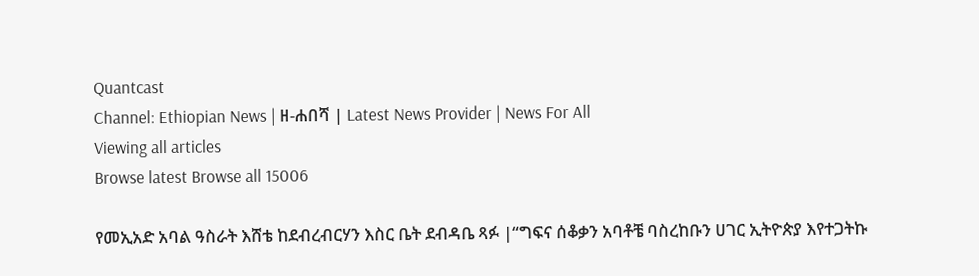Quantcast
Channel: Ethiopian News | ዘ-ሐበሻ | Latest News Provider | News For All
Viewing all articles
Browse latest Browse all 15006

የመኢአድ አባል ዓስራት እሸቴ ከደብረብርሃን እስር ቤት ደብዳቤ ጻፉ |“ግፍና ሰቆቃን አባቶቼ ባስረከቡን ሀገር ኢትዮጵያ እየተጋትኩ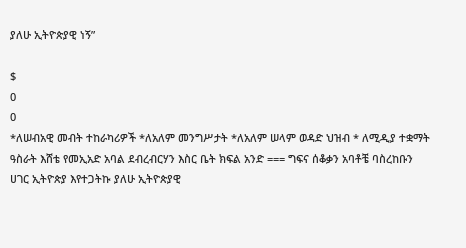ያለሁ ኢትዮጵያዊ ነኝ”

$
0
0
*ለሠብአዊ መብት ተከራካሪዎች *ለአለም መንግሥታት *ለአለም ሠላም ወዳድ ህዝብ * ለሚዲያ ተቋማት ዓስራት እሸቴ የመኢአድ አባል ደብረብርሃን እስር ቤት ክፍል አንድ === ግፍና ሰቆቃን አባቶቼ ባስረከቡን ሀገር ኢትዮጵያ እየተጋትኩ ያለሁ ኢትዮጵያዊ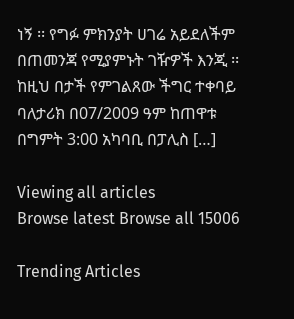ነኝ ፡፡ የግፉ ምክንያት ሀገሬ አይደለችም በጠመንጃ የሚያምኑት ገዥዎች እንጂ ፡፡ ከዚህ በታች የምገልጸው ችግር ተቀባይ ባለታሪክ በ07/2009 ዓም ከጠዋቱ በግምት 3:00 አካባቢ በፓሊስ […]

Viewing all articles
Browse latest Browse all 15006

Trending Articles